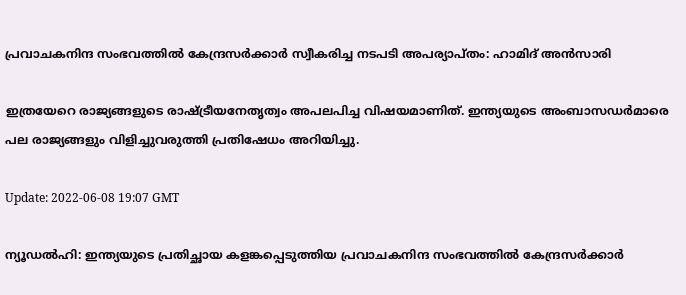പ്രവാചകനിന്ദ സംഭവത്തിൽ കേന്ദ്രസർക്കാർ സ്വീകരിച്ച നടപടി അപര്യാപ്തം: ഹാമിദ് അൻസാരി

ഇത്രയേറെ രാജ്യങ്ങളുടെ രാഷ്ട്രീയനേതൃത്വം അപലപിച്ച വിഷയമാണിത്. ഇന്ത്യയുടെ അംബാസഡർമാരെ പല രാജ്യങ്ങളും വിളിച്ചുവരുത്തി പ്രതിഷേധം അറിയിച്ചു.

Update: 2022-06-08 19:07 GMT

ന്യൂഡൽഹി: ഇന്ത്യയുടെ പ്രതിച്ഛായ കളങ്കപ്പെടുത്തിയ പ്രവാചകനിന്ദ സംഭവത്തിൽ കേന്ദ്രസർക്കാർ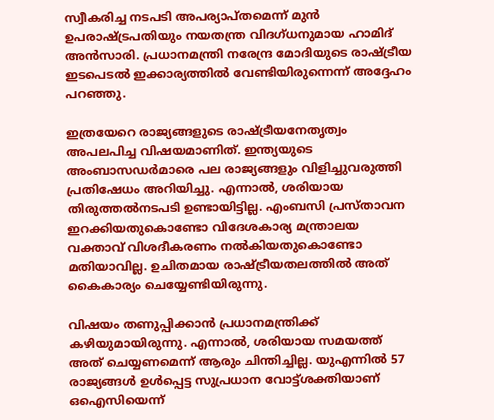സ്വീകരിച്ച നടപടി അപര്യാപ്തമെന്ന് മുൻ ഉപരാഷ്ട്രപതിയും നയതന്ത്ര വിദഗ്ധനുമായ ഹാമിദ് അൻസാരി. പ്രധാനമന്ത്രി നരേന്ദ്ര മോദിയുടെ രാഷ്ട്രീയ ഇടപെടൽ ഇക്കാര്യത്തിൽ വേണ്ടിയിരുന്നെന്ന് അദ്ദേഹം പറഞ്ഞു.

ഇത്രയേറെ രാജ്യങ്ങളുടെ രാഷ്ട്രീയനേതൃത്വം അപലപിച്ച വിഷയമാണിത്. ഇന്ത്യയുടെ അംബാസഡർമാരെ പല രാജ്യങ്ങളും വിളിച്ചുവരുത്തി പ്രതിഷേധം അറിയിച്ചു. എന്നാൽ, ശരിയായ തിരുത്തൽനടപടി ഉണ്ടായിട്ടില്ല. എംബസി പ്രസ്താവന ഇറക്കിയതുകൊണ്ടോ വിദേശകാര്യ മന്ത്രാലയ വക്താവ് വിശദീകരണം നൽകിയതുകൊണ്ടോ മതിയാവില്ല. ഉചിതമായ രാഷ്ട്രീയതലത്തിൽ അത് കൈകാര്യം ചെയ്യേണ്ടിയിരുന്നു.

വിഷയം തണുപ്പിക്കാൻ പ്രധാനമന്ത്രിക്ക് കഴിയുമായിരുന്നു. എന്നാൽ, ശരിയായ സമയത്ത് അത് ചെയ്യണമെന്ന് ആരും ചിന്തിച്ചില്ല. യുഎന്നിൽ 57 രാജ്യങ്ങൾ ഉൾപ്പെട്ട സുപ്രധാന വോട്ട്ശക്തിയാണ് ഒഐസിയെന്ന്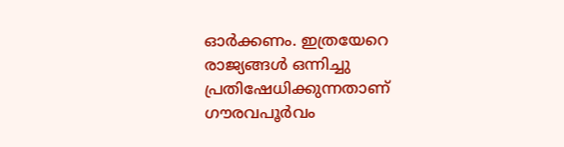ഓർക്കണം. ഇത്രയേറെ രാജ്യങ്ങൾ ഒന്നിച്ചു പ്രതിഷേധിക്കുന്നതാണ് ഗൗരവപൂർവം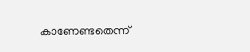കാണേണ്ടതെന്ന്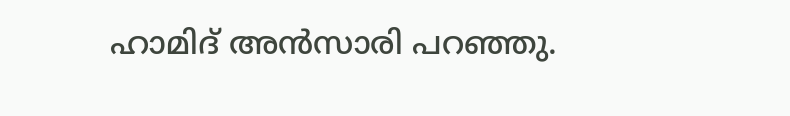ഹാമിദ് അൻസാരി പറഞ്ഞു.